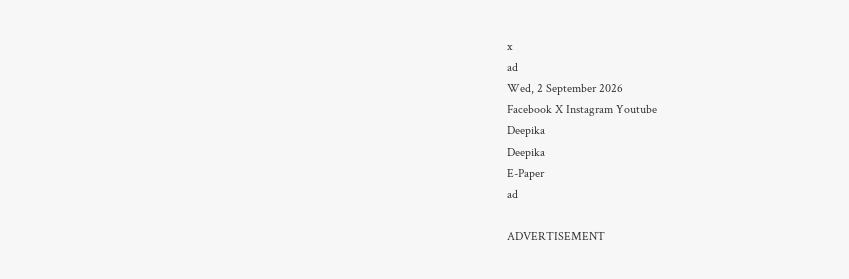x
ad
Wed, 2 September 2026
Facebook X Instagram Youtube
Deepika
Deepika
E-Paper
ad

ADVERTISEMENT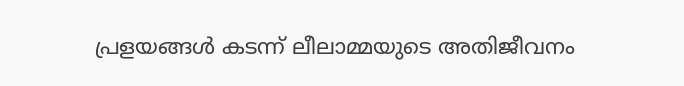പ്രളയങ്ങൾ കടന്ന് ലീലാമ്മയുടെ അതിജീവനം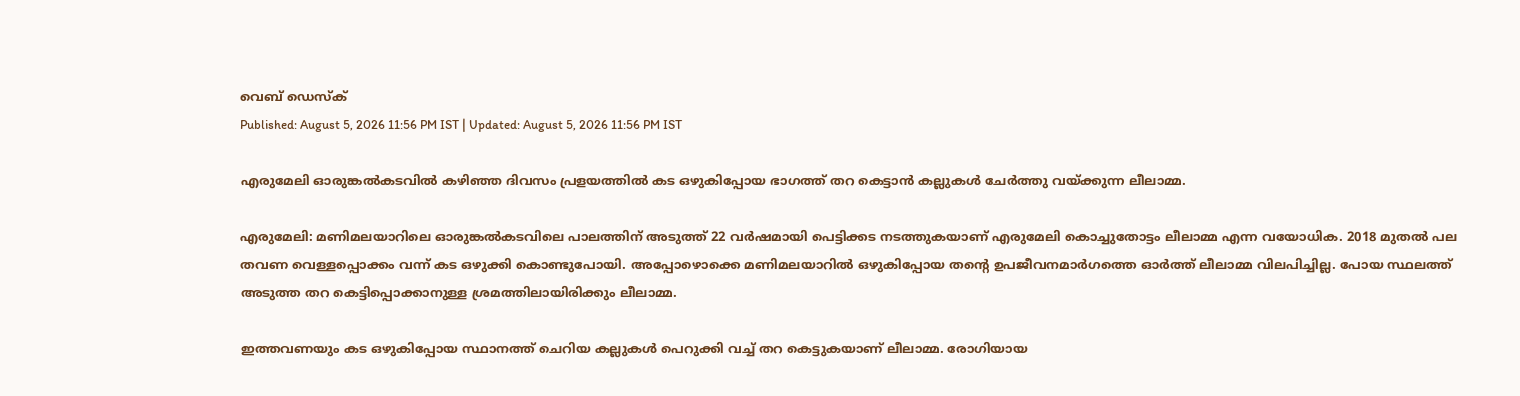വെബ് ഡെസ്ക്
Published: August 5, 2026 11:56 PM IST | Updated: August 5, 2026 11:56 PM IST

എരുമേലി ഓരുങ്കൽകടവിൽ കഴിഞ്ഞ ദിവസം പ്രളയത്തിൽ കട ഒഴുകിപ്പോയ ഭാഗത്ത് തറ കെട്ടാൻ കല്ലുകൾ ചേർത്തു വയ്ക്കുന്ന ലീലാമ്മ.

എരുമേലി: മണിമലയാറിലെ ഓരുങ്കൽകടവിലെ പാലത്തിന് അടുത്ത് 22 വർഷമായി പെട്ടിക്കട നടത്തുകയാണ് എരുമേലി കൊച്ചുതോട്ടം ലീലാമ്മ എന്ന വയോധിക. 2018 മുതൽ പല തവണ വെള്ളപ്പൊക്കം വന്ന് കട ഒഴുക്കി കൊണ്ടുപോയി. അപ്പോഴൊക്കെ മണിമലയാറിൽ ഒഴുകിപ്പോയ തന്‍റെ ഉപജീവനമാർഗത്തെ ഓർത്ത് ലീലാമ്മ വിലപിച്ചില്ല. പോയ സ്ഥലത്ത് അടുത്ത തറ കെട്ടിപ്പൊക്കാനുള്ള ശ്രമത്തിലായിരിക്കും ലീലാമ്മ.

ഇത്തവണയും കട ഒഴുകിപ്പോയ സ്ഥാനത്ത് ചെറിയ കല്ലുകൾ പെറുക്കി വച്ച് തറ കെട്ടുകയാണ് ലീലാമ്മ. രോഗിയായ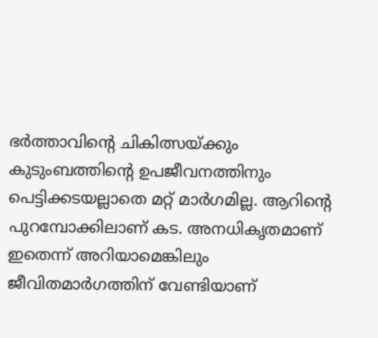ഭർത്താവിന്‍റെ ചികിത്സയ്ക്കും കുടുംബത്തിന്‍റെ ഉപജീവനത്തിനും പെട്ടിക്കടയല്ലാതെ മറ്റ് മാർഗമില്ല. ആറിന്‍റെ പുറമ്പോക്കിലാണ് കട. അനധികൃതമാണ് ഇതെന്ന് അറിയാമെങ്കിലും ജീവിതമാർഗത്തിന് വേണ്ടിയാണ്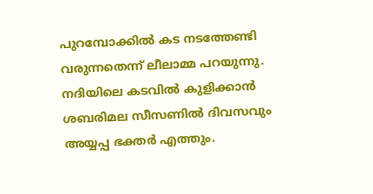പുറമ്പോക്കിൽ കട നടത്തേണ്ടി വരുന്നതെന്ന് ലീലാമ്മ പറയുന്നു. നദിയിലെ കടവിൽ കുളിക്കാൻ ശബരിമല സീസണിൽ ദിവസവും അയ്യപ്പ ഭക്തർ എത്തും.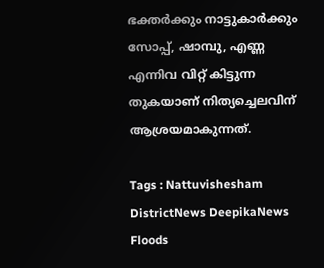ഭക്തർക്കും നാട്ടുകാർക്കും സോപ്പ്, ഷാമ്പു, എണ്ണ എന്നിവ വിറ്റ് കിട്ടുന്ന തുകയാണ് നിത്യച്ചെലവിന് ആശ്രയമാകുന്നത്.

Tags : Nattuvishesham DistrictNews DeepikaNews Floods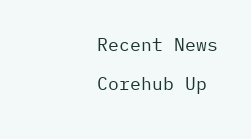Recent News

Corehub Up